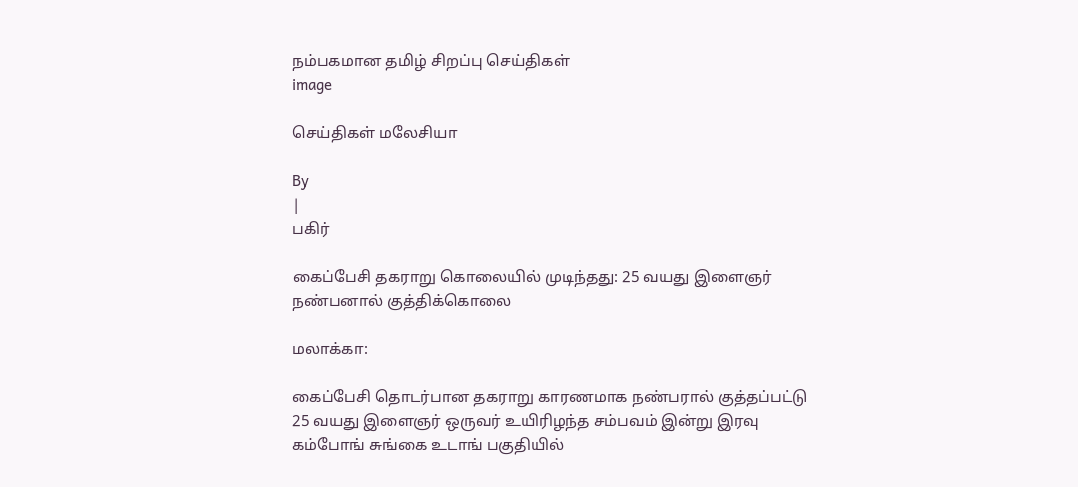நம்பகமான தமிழ் சிறப்பு செய்திகள்
image

செய்திகள் மலேசியா

By
|
பகிர்

கைப்பேசி தகராறு கொலையில் முடிந்தது: 25 வயது இளைஞர் நண்பனால் குத்திக்கொலை

மலாக்கா:

கைப்பேசி தொடர்பான தகராறு காரணமாக நண்பரால் குத்தப்பட்டு 25 வயது இளைஞர் ஒருவர் உயிரிழந்த சம்பவம் இன்று இரவு கம்போங் சுங்கை உடாங் பகுதியில்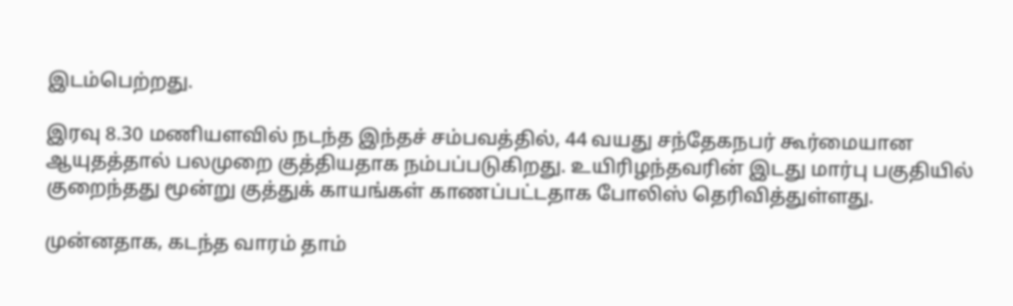இடம்பெற்றது.

இரவு 8.30 மணியளவில் நடந்த இந்தச் சம்பவத்தில், 44 வயது சந்தேகநபர் கூர்மையான ஆயுதத்தால் பலமுறை குத்தியதாக நம்பப்படுகிறது. உயிரிழந்தவரின் இடது மார்பு பகுதியில் குறைந்தது மூன்று குத்துக் காயங்கள் காணப்பட்டதாக போலிஸ் தெரிவித்துள்ளது.

முன்னதாக, கடந்த வாரம் தாம்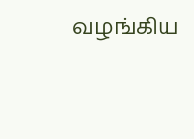வழங்கிய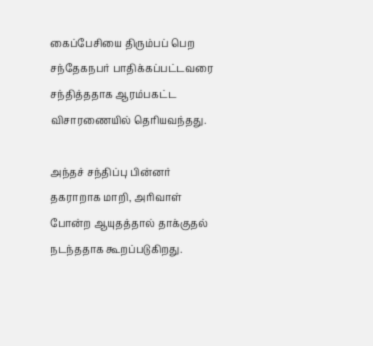கைப்பேசியை திரும்பப் பெற சந்தேகநபர் பாதிக்கப்பட்டவரை சந்தித்ததாக ஆரம்பகட்ட விசாரணையில் தெரியவந்தது.

அந்தச் சந்திப்பு பின்னர் தகராறாக மாறி, அரிவாள் போன்ற ஆயுதத்தால் தாக்குதல் நடந்ததாக கூறப்படுகிறது.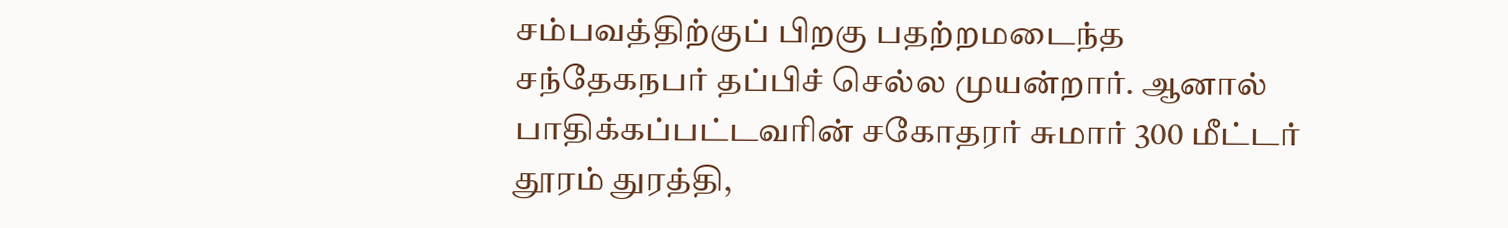சம்பவத்திற்குப் பிறகு பதற்றமடைந்த சந்தேகநபர் தப்பிச் செல்ல முயன்றார். ஆனால் பாதிக்கப்பட்டவரின் சகோதரர் சுமார் 300 மீட்டர் தூரம் துரத்தி,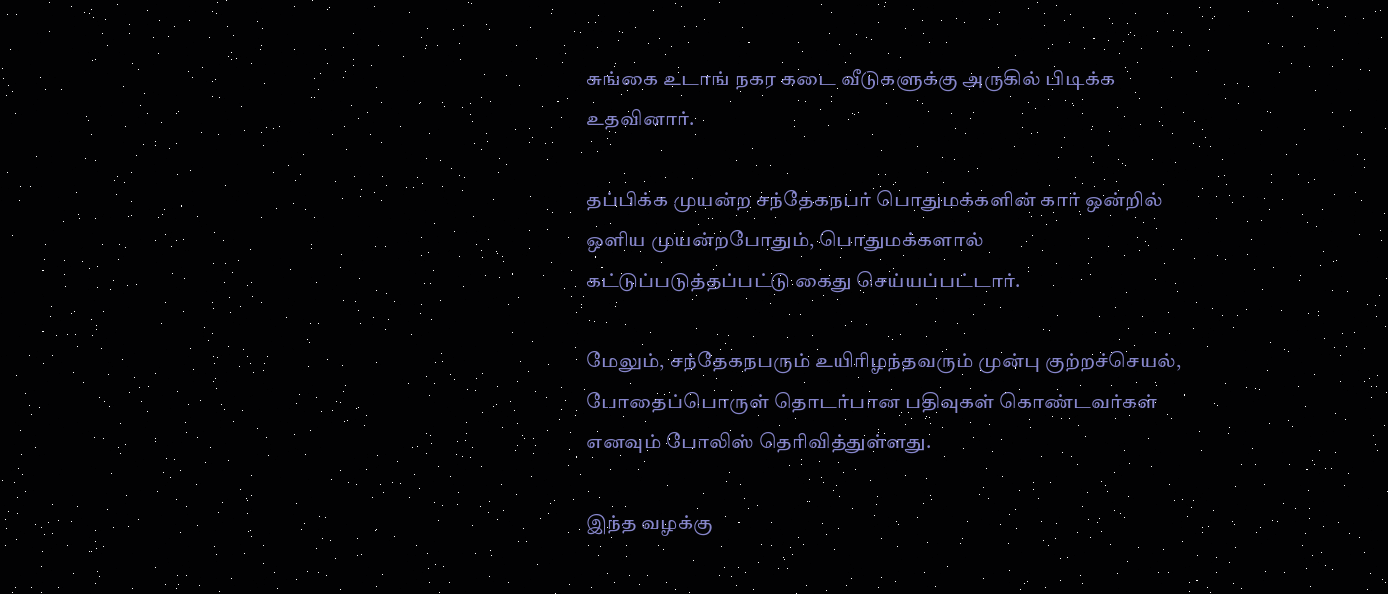சுங்கை உடாங் நகர கடை வீடுகளுக்கு அருகில் பிடிக்க உதவினார்.

தப்பிக்க முயன்ற சந்தேகநபர் பொதுமக்களின் கார் ஒன்றில் ஒளிய முயன்றபோதும், பொதுமக்களால் கட்டுப்படுத்தப்பட்டு கைது செய்யப்பட்டார்.

மேலும், சந்தேகநபரும் உயிரிழந்தவரும் முன்பு குற்றச்செயல், போதைப்பொருள் தொடர்பான பதிவுகள் கொண்டவர்கள் எனவும் போலிஸ் தெரிவித்துள்ளது.

இந்த வழக்கு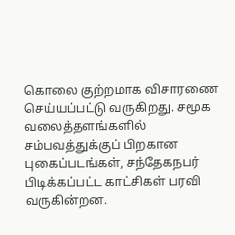கொலை குற்றமாக விசாரணை செய்யப்பட்டு வருகிறது. சமூக வலைத்தளங்களில் சம்பவத்துக்குப் பிறகான புகைப்படங்கள், சந்தேகநபர் பிடிக்கப்பட்ட காட்சிகள் பரவி வருகின்றன.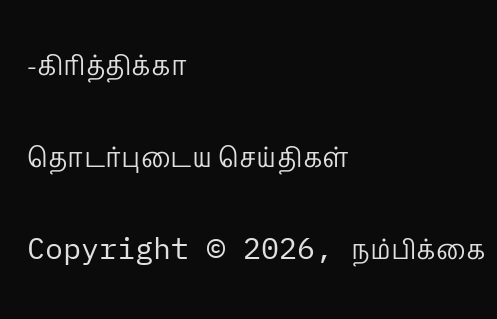-கிரித்திக்கா

தொடர்புடைய செய்திகள்

Copyright © 2026, நம்பிக்கை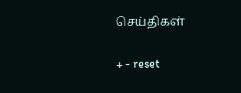செய்திகள்

+ - reset